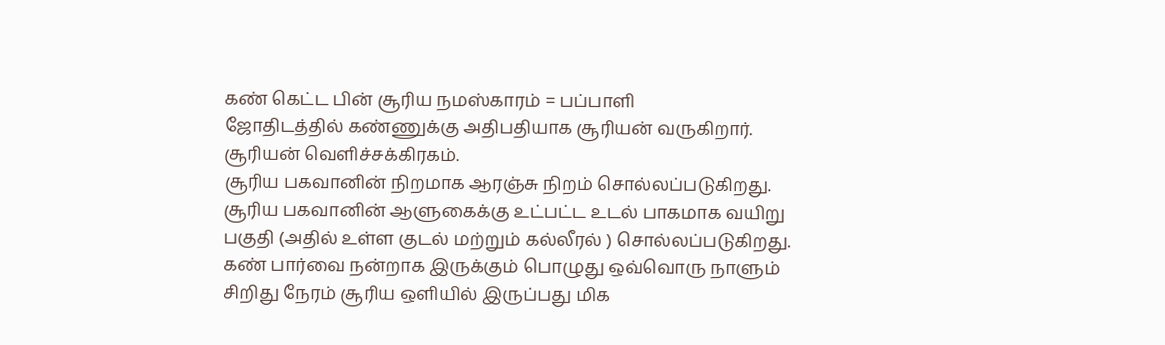கண் கெட்ட பின் சூரிய நமஸ்காரம் = பப்பாளி
ஜோதிடத்தில் கண்ணுக்கு அதிபதியாக சூரியன் வருகிறார். சூரியன் வெளிச்சக்கிரகம்.
சூரிய பகவானின் நிறமாக ஆரஞ்சு நிறம் சொல்லப்படுகிறது.
சூரிய பகவானின் ஆளுகைக்கு உட்பட்ட உடல் பாகமாக வயிறு பகுதி (அதில் உள்ள குடல் மற்றும் கல்லீரல் ) சொல்லப்படுகிறது.
கண் பார்வை நன்றாக இருக்கும் பொழுது ஒவ்வொரு நாளும் சிறிது நேரம் சூரிய ஒளியில் இருப்பது மிக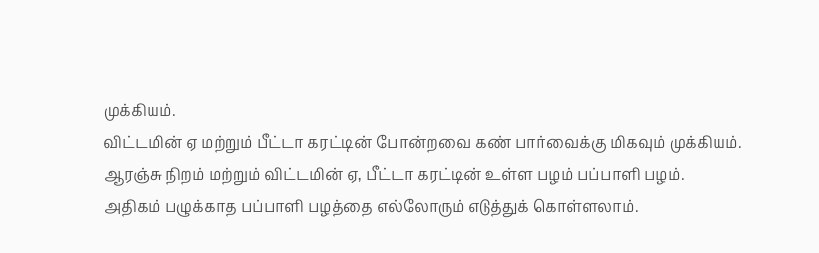முக்கியம்.
விட்டமின் ஏ மற்றும் பீட்டா கரட்டின் போன்றவை கண் பார்வைக்கு மிகவும் முக்கியம்.
ஆரஞ்சு நிறம் மற்றும் விட்டமின் ஏ, பீட்டா கரட்டின் உள்ள பழம் பப்பாளி பழம்.
அதிகம் பழுக்காத பப்பாளி பழத்தை எல்லோரும் எடுத்துக் கொள்ளலாம்.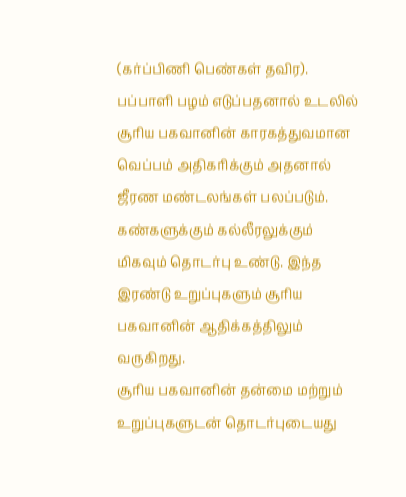(கர்ப்பிணி பெண்கள் தவிர).
பப்பாளி பழம் எடுப்பதனால் உடலில் சூரிய பகவானின் காரகத்துவமான வெப்பம் அதிகரிக்கும் அதனால் ஜீரண மண்டலங்கள் பலப்படும்.
கண்களுக்கும் கல்லீரலுக்கும் மிகவும் தொடர்பு உண்டு. இந்த இரண்டு உறுப்புகளும் சூரிய பகவானின் ஆதிக்கத்திலும் வருகிறது.
சூரிய பகவானின் தன்மை மற்றும் உறுப்புகளுடன் தொடர்புடையது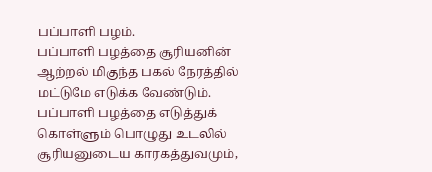பப்பாளி பழம்.
பப்பாளி பழத்தை சூரியனின் ஆற்றல் மிகுந்த பகல் நேரத்தில் மட்டுமே எடுக்க வேண்டும்.
பப்பாளி பழத்தை எடுத்துக் கொள்ளும் பொழுது உடலில் சூரியனுடைய காரகத்துவமும்,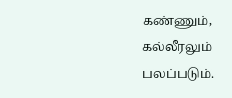கண்ணும், கல்லீரலும் பலப்படும்.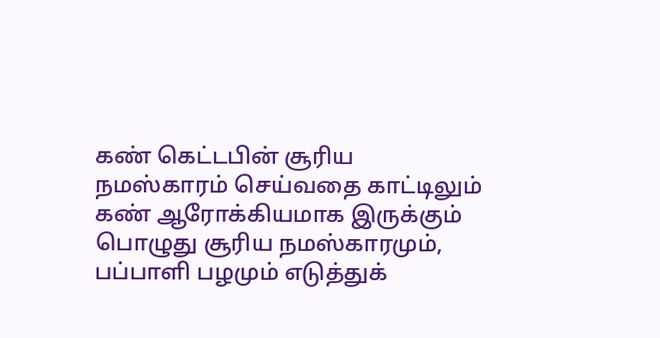கண் கெட்டபின் சூரிய நமஸ்காரம் செய்வதை காட்டிலும் கண் ஆரோக்கியமாக இருக்கும் பொழுது சூரிய நமஸ்காரமும், பப்பாளி பழமும் எடுத்துக்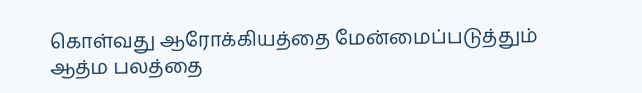கொள்வது ஆரோக்கியத்தை மேன்மைப்படுத்தும் ஆத்ம பலத்தை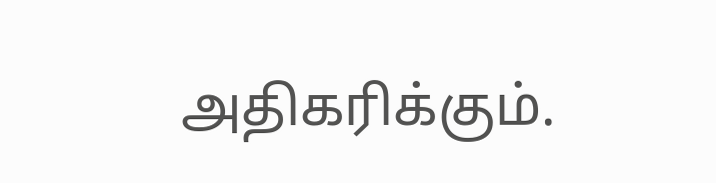அதிகரிக்கும்.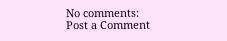No comments:
Post a Comment